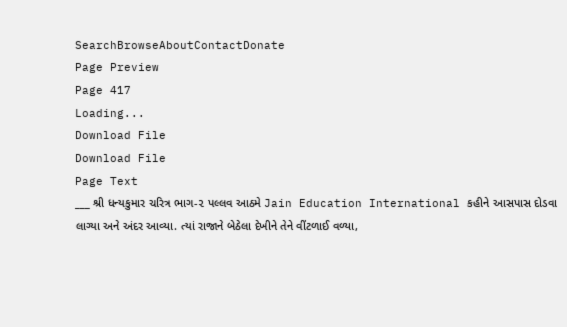SearchBrowseAboutContactDonate
Page Preview
Page 417
Loading...
Download File
Download File
Page Text
___ શ્રી ધન્યકુમાર ચરિત્ર ભાગ-૨ પલ્લવ આઠમે Jain Education International કહીને આસપાસ દોડવા લાગ્યા અને અંદર આવ્યા. ત્યાં રાજાને બેઠેલા દેખીને તેને વીંટળાઈ વળ્યા,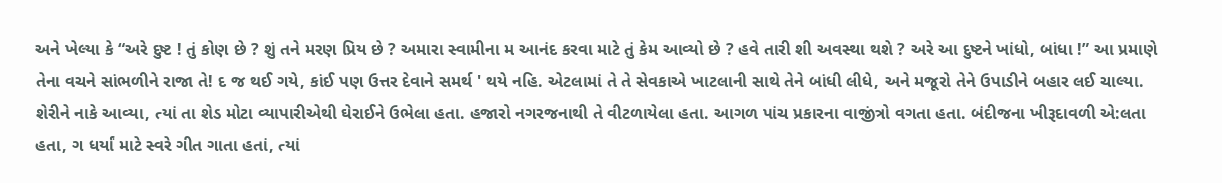અને ખેલ્યા કે “અરે દુષ્ટ ! તું કોણ છે ? શું તને મરણ પ્રિય છે ? અમારા સ્વામીના મ આનંદ કરવા માટે તું કેમ આવ્યો છે ? હવે તારી શી અવસ્થા થશે ? અરે આ દુષ્ટને ખાંધો, બાંધા !” આ પ્રમાણે તેના વચને સાંભળીને રાજા તે! દ જ થઈ ગયે, કાંઈ પણ ઉત્તર દેવાને સમર્થ ' થયે નહિ. એટલામાં તે તે સેવકાએ ખાટલાની સાથે તેને બાંધી લીધે, અને મજૂરો તેને ઉપાડીને બહાર લઈ ચાલ્યા. શેરીને નાકે આવ્યા, ત્યાં તા શેડ મોટા વ્યાપારીએથી ઘેરાઈને ઉભેલા હતા. હજારો નગરજનાથી તે વીટળાયેલા હતા. આગળ પાંચ પ્રકારના વાજીંત્રો વગતા હતા. બંદીજના ખીરૂદાવળી એ:લતા હતા, ગ ધર્યાં માટે સ્વરે ગીત ગાતા હતાં, ત્યાં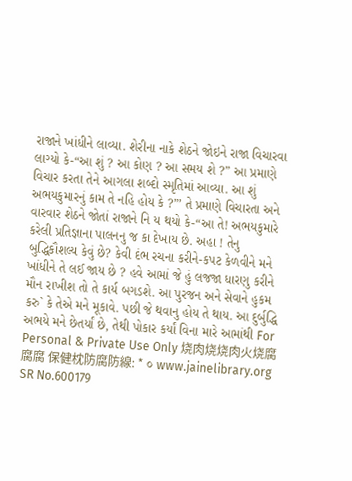રાજાને ખાંધીને લાવ્યા. શેરીના નાકે શેઠને જોઇને રાજા વિચારવા લાગ્યો કે-“આ શું ? આ કોણ ? આ સમય શે ?” આ પ્રમાણે વિચાર કરતા તેને આગલા શબ્દો સ્મૃતિમાં આવ્યા. આ શું અભયકુમારનું કામ તે નહિ હોય કે ?”’ તે પ્રમાણે વિચારતા અને વારવાર શેઠને જોતાં રાજાને નિ ય થયો કે-“આ તે! અભયકુમારે કરેલી પ્રતિજ્ઞાના પાલનનુ જ કા દેખાય છે. અહા ! તેનુ બુદ્ધિકૌશલ્ય કેવું છે? કેવી દંભ રચના કરીને-કપટ કેળવીને મને ખાંધીને તે લઈ જાય છે ? હવે આમાં જે હું લજજા ધારણુ કરીને મૌન રાખીશ તો તે કાર્ય બગડશે. આ પુરજન અને સેવાને હુકમ કરુ` કે તેએ મને મૂકાવે. પછી જે થવાનુ હોય તે થાય. આ દુર્બુદ્ધિ અભયે મને છેતર્યાં છે, તેથી પોકાર કર્યાં વિના મારે આમાંથી For Personal & Private Use Only 烧肉烧烧肉火烧腐腐腐 保健枕防腐防線: * ૦ www.jainelibrary.org
SR No.600179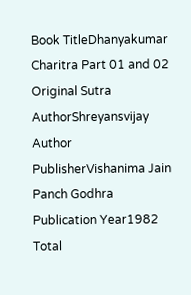Book TitleDhanyakumar Charitra Part 01 and 02
Original Sutra AuthorShreyansvijay
Author
PublisherVishanima Jain Panch Godhra
Publication Year1982
Total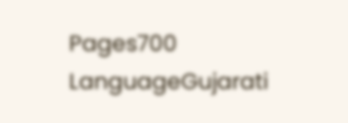Pages700
LanguageGujarati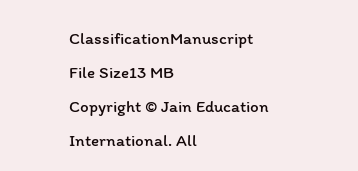ClassificationManuscript
File Size13 MB
Copyright © Jain Education International. All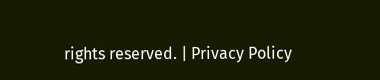rights reserved. | Privacy Policy